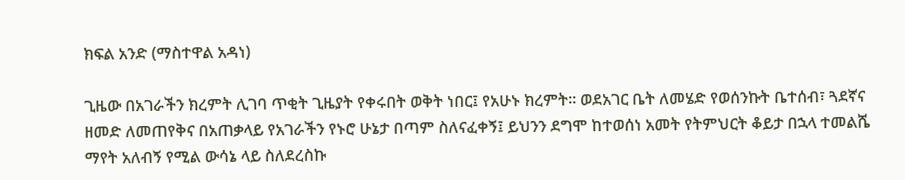ክፍል አንድ (ማስተዋል አዳነ)

ጊዜው በአገራችን ክረምት ሊገባ ጥቂት ጊዜያት የቀሩበት ወቅት ነበር፤ የአሁኑ ክረምት። ወደአገር ቤት ለመሄድ የወሰንኩት ቤተሰብ፣ ጓደኛና ዘመድ ለመጠየቅና በአጠቃላይ የአገራችን የኑሮ ሁኔታ በጣም ስለናፈቀኝ፤ ይህንን ደግሞ ከተወሰነ አመት የትምህርት ቆይታ በኋላ ተመልሼ ማየት አለብኝ የሚል ውሳኔ ላይ ስለደረስኩ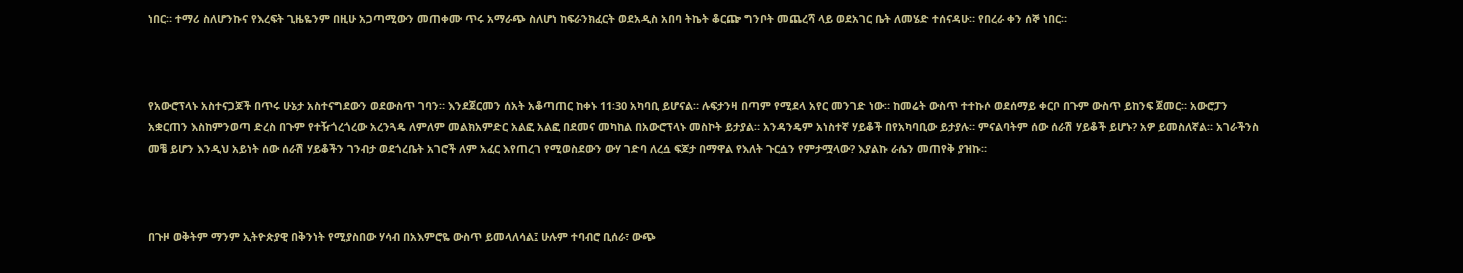ነበር። ተማሪ ስለሆንኩና የእረፍት ጊዜዬንም በዚሁ አጋጣሚውን መጠቀሙ ጥሩ አማራጭ ስለሆነ ከፍራንክፈርት ወደአዲስ አበባ ትኬት ቆርጬ ግንቦት መጨረሻ ላይ ወደአገር ቤት ለመሄድ ተሰናዳሁ። የበረራ ቀን ሰኞ ነበር።



የአውሮፕላኑ አስተናጋጆች በጥሩ ሁኔታ አስተናግደውን ወደውስጥ ገባን። እንደጀርመን ሰአት አቆጣጠር ከቀኑ 11፡30 አካባቢ ይሆናል። ሉፍታንዛ በጣም የሚደላ አየር መንገድ ነው። ከመሬት ውስጥ ተተኩሶ ወደሰማይ ቀርቦ በጉም ውስጥ ይከንፍ ጀመር። አውሮፓን አቋርጠን እስከምንወጣ ድረስ በጉም የተዥጎረጎረው አረንጓዴ ለምለም መልክአምድር አልፎ አልፎ በደመና መካከል በአውሮፕላኑ መስኮት ይታያል። አንዳንዴም አነስተኛ ሃይቆች በየአካባቢው ይታያሉ። ምናልባትም ሰው ሰራሽ ሃይቆች ይሆኑ? አዎ ይመስለኛል። አገራችንስ መቼ ይሆን እንዲህ አይነት ሰው ሰራሽ ሃይቆችን ገንብታ ወደጎረቤት አገሮች ለም አፈር እየጠረገ የሚወስደውን ውሃ ገድባ ለረሷ ፍጆታ በማዋል የእለት ጉርሷን የምታሟላው? እያልኩ ራሴን መጠየቅ ያዝኩ።



በጉዞ ወቅትም ማንም ኢትዮጵያዊ በቅንነት የሚያስበው ሃሳብ በአእምሮዬ ውስጥ ይመላለሳል፤ ሁሉም ተባብሮ ቢሰራ፣ ውጭ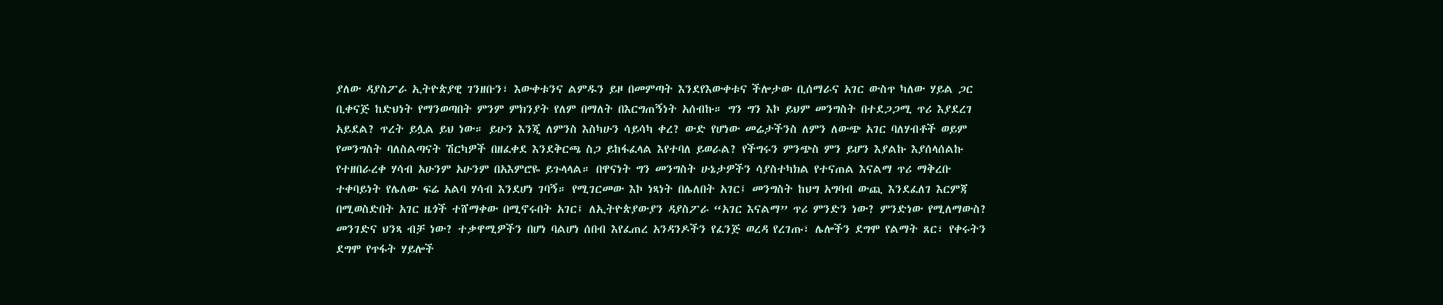ያለው ዳያስፖራ ኢትዮጵያዊ ገንዘቡን፣ እውቀቱንና ልምዱን ይዞ በመምጣት እንደየእውቀቱና ችሎታው ቢሰማራና አገር ውስጥ ካለው ሃይል ጋር ቢቀናጅ ከድህነት የማንወጣበት ምንም ምክንያት የለም በማለት በእርግጠኝነት አሰብኩ። ግን ግን እኮ ይህም መንግስት በተደጋጋሚ ጥሪ እያደረገ አይደል? ጥረት ይሏል ይህ ነው። ይሁን እንጂ ለምንስ እስካሁን ሳይሳካ ቀረ? ውድ የሆነው መሬታችንስ ለምን ለውጭ አገር ባለሃብቶች ወይም የመንግስት ባለስልጣናት ሽርካዎች በዘፈቀደ እንደቅርጫ ስጋ ይከፋፈላል እየተባለ ይወራል? የችግሩን ምንጭስ ምን ይሆን እያልኩ እያሰላሰልኩ የተዘበራረቀ ሃሳብ አሁንም አሁንም በአእምሮዬ ይጉላላል። በዋናነት ግን መንግስት ሁኔታዎችን ሳያስተካክል የተናጠል እናልማ ጥሪ ማቅረቡ ተቀባይነት የሌለው ፍሬ አልባ ሃሳብ እንደሆነ ገባኝ። የሚገርመው እኮ ነጻነት በሌለበት አገር፤ መንግስት ከህግ አግባብ ውጪ እንደፈለገ እርምጃ በሚወስድበት አገር ዜጎች ተሸማቀው በሚኖሩበት አገር፤ ለኢትዮጵያውያን ዳያስፖራ “አገር እናልማ” ጥሪ ምንድን ነው? ምንድነው የሚለማውስ? መንገድና ህንጻ ብቻ ነው? ተቃዋሚዎችን በሆነ ባልሆነ ሰበብ እየፈጠረ አንዳንዶችን የፈንጅ ወረዳ የረገጡ፣ ሌሎችን ደግሞ የልማት ጸር፣ የቀሩትን ደግሞ የጥፋት ሃይሎች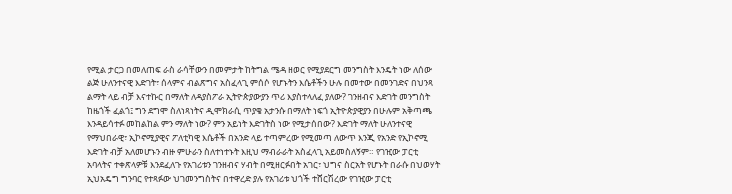የሚል ታርጋ በመለጠፍ ራስ ራሳቸውን በመምታት ከትግል ሜዳ ዘወር የሚያደርግ መንግስት እንዴት ነው ለሰው ልጅ ሁለንተናዊ እድገት፣ ሰላምና ብልጽግና አስፈላጊ ምሰሶ የሆኑትን እሴቶችን ሁሉ በመተው በመንገድና በህንጻ ልማት ላይ ብቻ እናተኩር በማለት ለዳያስፖራ ኢትዮጵያውያን ጥሪ እያስተላለፈ ያለው? ገንዘብና እድገት መንግስት ከዜጎች ፈልጎ፤ ግን ደግሞ ስለነጻነትና ዲሞክራሲ ጥያቄ አታንሱ በማለት ነፍጎ ኢትዮጵያዊያን በሁሉም አቅጣጫ እንዳይሳተፉ መከልከል ምን ማለት ነው? ምን አይነት እድገትስ ነው የሚታሰበው? እድገት ማለት ሁለንተናዊ የማህበራዊ፣ ኢኮኖሚያዊና ፖለቲካዊ እሴቶች በአንድ ላይ ተጣምረው የሚመጣ ለውጥ እንጂ የአንድ የኢኮኖሚ እድገት ብቻ አለመሆኑን ብዙ ምሁራን ስለተነተኑት እዚህ ማብራራት አስፈላጊ አይመስለኝም። የገዢው ፓርቲ አባላትና ተቀጽላዎቹ እንደፈለጉ የአገሪቱን ገንዘብና ሃብት በሚዘርፉበት አገር፣ ህግና ስርአት የሆኑት በራሱ በህወሃት ኢህአዴግ ግንባር የተጻፉው ህገመንግስትና በተዋረድ ያሉ የአገሪቱ ህጎች ተሸርሽረው የገዢው ፓርቲ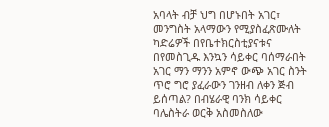አባላት ብቻ ህግ በሆኑበት አገር፣ መንግስት አላማውን የሚያስፈጽሙለት ካድሬዎች በየቤተክርስቲያናቱና በየመስጊዱ እንኳን ሳይቀር ባሰማራበት አገር ማን ማንን አምኖ ውጭ አገር ስንት ጥሮ ግሮ ያፈራውን ገንዘብ ለቀን ጅብ ይሰጣል? በብሄራዊ ባንክ ሳይቀር ባሌስትራ ወርቅ አስመስለው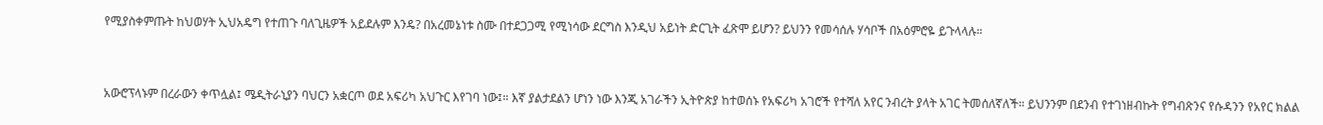የሚያስቀምጡት ከህወሃት ኢህአዴግ የተጠጉ ባለጊዜዎች አይደሉም እንዴ? በአረመኔነቱ ስሙ በተደጋጋሚ የሚነሳው ደርግስ እንዲህ አይነት ድርጊት ፈጽሞ ይሆን? ይህንን የመሳሰሉ ሃሳቦች በአዕምሮዬ ይጉላላሉ።



አውሮፕላኑም በረራውን ቀጥሏል፤ ሜዲትራኒያን ባህርን አቋርጦ ወደ አፍሪካ አህጉር እየገባ ነው፤። እኛ ያልታደልን ሆነን ነው እንጂ አገራችን ኢትዮጵያ ከተወሰኑ የአፍሪካ አገሮች የተሻለ አየር ንብረት ያላት አገር ትመሰለኛለች። ይህንንም በደንብ የተገነዘብኩት የግብጽንና የሱዳንን የአየር ክልል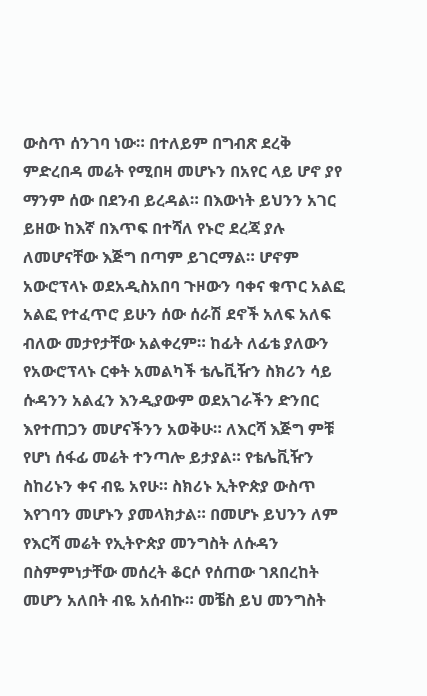ውስጥ ሰንገባ ነው። በተለይም በግብጽ ደረቅ ምድረበዳ መሬት የሚበዛ መሆኑን በአየር ላይ ሆኖ ያየ ማንም ሰው በደንብ ይረዳል። በእውነት ይህንን አገር ይዘው ከእኛ በእጥፍ በተሻለ የኑሮ ደረጃ ያሉ ለመሆናቸው እጅግ በጣም ይገርማል። ሆኖም አውሮፕላኑ ወደአዲስአበባ ጉዞውን ባቀና ቁጥር አልፎ አልፎ የተፈጥሮ ይሁን ሰው ሰራሽ ደኖች አለፍ አለፍ ብለው መታየታቸው አልቀረም። ከፊት ለፊቴ ያለውን የአውሮፕላኑ ርቀት አመልካች ቴሌቪዥን ስክሪን ሳይ ሱዳንን አልፈን እንዲያውም ወደአገራችን ድንበር እየተጠጋን መሆናችንን አወቅሁ። ለእርሻ እጅግ ምቹ የሆነ ሰፋፊ መሬት ተንጣሎ ይታያል። የቴሌቪዥን ስከሪኑን ቀና ብዬ አየሁ። ስክሪኑ ኢትዮጵያ ውስጥ እየገባን መሆኑን ያመላክታል። በመሆኑ ይህንን ለም የእርሻ መሬት የኢትዮጵያ መንግስት ለሱዳን በስምምነታቸው መሰረት ቆርሶ የሰጠው ገጸበረከት መሆን አለበት ብዬ አሰብኩ። መቼስ ይህ መንግስት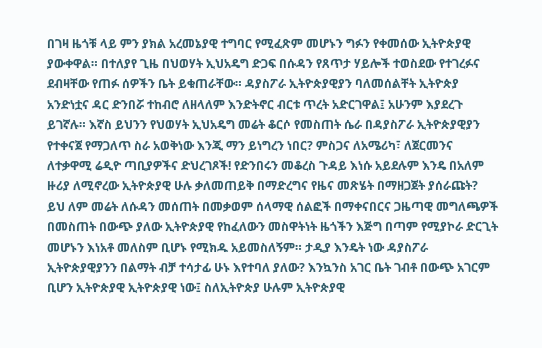በገዛ ዜጎቹ ላይ ምን ያክል አረመኔያዊ ተግባር የሚፈጽም መሆኑን ግፉን የቀመሰው ኢትዮጵያዊ ያውቀዋል። በተለያየ ጊዜ በህወሃት ኢህአዴግ ድጋፍ በሱዳን የጸጥታ ሃይሎች ተወስደው የተገረፉና ደብዛቸው የጠፉ ሰዎችን ቤት ይቁጠራቸው። ዳያስፖራ ኢትዮጵያዊያን ባለመሰልቸት ኢትዮጵያ አንድነቷና ዳር ድንበሯ ተከብሮ ለዘላለም እንድትኖር ብርቱ ጥረት አድርገዋል፤ አሁንም እያደረጉ ይገኛሉ። እኛስ ይህንን የህወሃት ኢህአዴግ መሬት ቆርሶ የመስጠት ሴራ በዳያስፖራ ኢትዮጵያዊያን የተቀናጀ የማጋለጥ ስራ አወቅነው እንጂ ማን ይነግረን ነበር? ምስጋና ለአሜሪካ፣ ለጀርመንና ለተቃዋሚ ሬዲዮ ጣቢያዎችና ድህረገጾች! የድንበሩን መቆረስ ጉዳይ እነሱ አይደሉም እንዴ በአለም ዙሪያ ለሚኖረው ኢትዮጵያዊ ሁሉ ቃለመጠይቅ በማድረግና የዜና መጽሄት በማዘጋጀት ያሰራጩት? ይህ ለም መሬት ለሱዳን መሰጠት በመቃወም ሰላማዊ ሰልፎች በማቀናበርና ጋዜጣዊ መግለጫዎች በመስጠት በውጭ ያለው ኢትዮጵያዊ የከፈለውን መስዋትነት ዜጎችን እጅግ በጣም የሚያኮራ ድርጊት መሆኑን እነአቶ መለስም ቢሆኑ የሚክዱ አይመስለኝም። ታዲያ እንዴት ነው ዳያስፖራ ኢትዮጵያዊያንን በልማት ብቻ ተሳታፊ ሁኑ እየተባለ ያለው? እንኳንስ አገር ቤት ገብቶ በውጭ አገርም ቢሆን ኢትዮጵያዊ ኢትዮጵያዊ ነው፤ ስለኢትዮጵያ ሁሉም ኢትዮጵያዊ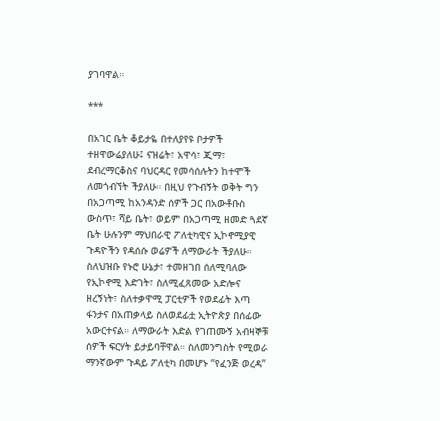ያገባዋል።

***

በአገር ቤት ቆይታዬ በተለያየዩ ቦታዎች ተዘዋውሬያለሁ፤ ናዝሬት፣ አዋሳ፣ ጂማ፣ ደብረማርቆስና ባህርዳር የመሳሰሉትን ከተሞች ለመጎብኘት ችያለሁ። በዚህ የጉብኝት ወቅት ግን በአጋጣሚ ከአንዳንድ ሰዎች ጋር በአውቶቡስ ውስጥ፣ ሻይ ቤት፣ ወይም በአጋጣሚ ዘመድ ጓደኛ ቤት ሁሉንም ማህበራዊ ፖለቲካዊና ኢኮኖሚያዊ ጉዳዮችን የዳሰሱ ወሬዎች ለማውራት ችያለሁ። ስለህዝቡ የኑሮ ሁኔታ፣ ተመዘገበ ሰለሚባለው የኢኮኖሚ እድገት፣ ስለሚፈጸመው አድሎና ዘረኝነት፣ ስለተቃዋሚ ፓርቲዎች የወደፊት እጣ ፋንታና በአጠቃላይ ስለወደፊቷ ኢትዮጵያ በሰፊው አውርተናል። ለማውራት እድል የገጠሙኝ አብዛኞቹ ሰዎች ፍርሃት ይታይባቸዋል። ስለመንግስት የሚወራ ማንኛውም ጉዳይ ፖለቲካ በመሆኑ “የፈንጅ ወረዳ”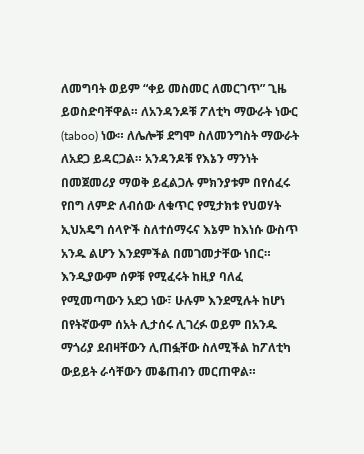ለመግባት ወይም “ቀይ መስመር ለመርገጥ” ጊዜ ይወስድባቸዋል። ለአንዳንዶቹ ፖለቲካ ማውራት ነውር (taboo) ነው። ለሌሎቹ ደግሞ ስለመንግስት ማውራት ለአደጋ ይዳርጋል። አንዳንዶቹ የእኔን ማንነት በመጀመሪያ ማወቅ ይፈልጋሉ ምክንያቱም በየሰፈሩ የበግ ለምድ ለብሰው ለቁጥር የሚታክቱ የህወሃት ኢህአዴግ ሰላዮች ስለተሰማሩና እኔም ከእነሱ ውስጥ አንዱ ልሆን እንደምችል በመገመታቸው ነበር። እንዲያውም ሰዎቹ የሚፈሩት ከዚያ ባለፈ የሚመጣውን አደጋ ነው፣ ሁሉም እንደሚሉት ከሆነ በየትኛውም ሰአት ሊታሰሩ ሊገረፉ ወይም በአንዱ ማጎሪያ ደብዛቸውን ሊጠፏቸው ስለሚችል ከፖለቲካ ውይይት ራሳቸውን መቆጠብን መርጠዋል።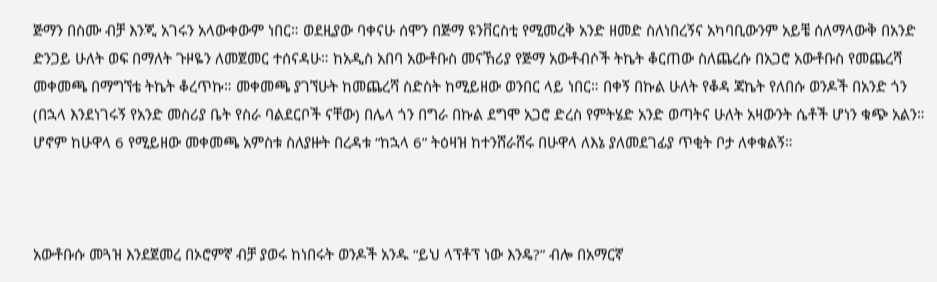ጅማን በስሙ ብቻ እንጂ አገሩን አላውቀውም ነበር። ወደዚያው ባቀናሁ ሰሞን በጅማ ዩንቨርስቲ የሚመረቅ አንድ ዘመድ ስለነበረኝና አካባቢውንም አይቼ ሰለማላውቅ በአንድ ድንጋይ ሁለት ወፍ በማለት ጉዞዬን ለመጀመር ተሰናዳሁ። ከአዲስ አበባ አውቶቡስ መናኸሪያ የጅማ አውቶብሶች ትኬት ቆርጠው ስለጨረሱ በአጋሮ አውቶቡስ የመጨረሻ መቀመጫ በማግኘቴ ትኬት ቆረጥኩ። መቀመጫ ያገኘሁት ከመጨረሻ ስድስት ከሚይዘው ወንበር ላይ ነበር። በቀኝ በኩል ሁለት የቆዳ ጃኬት የለበሱ ወንዶች በአንድ ጎን (በኋላ እንደነገሩኝ የአንድ መስሪያ ቤት የስራ ባልደርቦች ናቸው) በሌላ ጎን በግራ በኩል ደግሞ አጋሮ ድረስ የምትሄድ አንድ ወጣትና ሁለት አዛውንት ሴቶች ሆነን ቁጭ አልን። ሆኖም ከሁዋላ 6 የሚይዘው መቀመጫ አምስቱ ስለያዙት በረዳቱ “ከኋላ 6” ትዕዛዝ ከተንሸራሸሩ በሁዋላ ለእኔ ያለመደገፊያ ጥቂት ቦታ ለቀቁልኝ።



አውቶቡሱ መጓዝ እንደጀመረ በኦሮምኛ ብቻ ያወሩ ከነበሩት ወንዶች አንዱ “ይህ ላፕቶፕ ነው እንዴ?” ብሎ በአማርኛ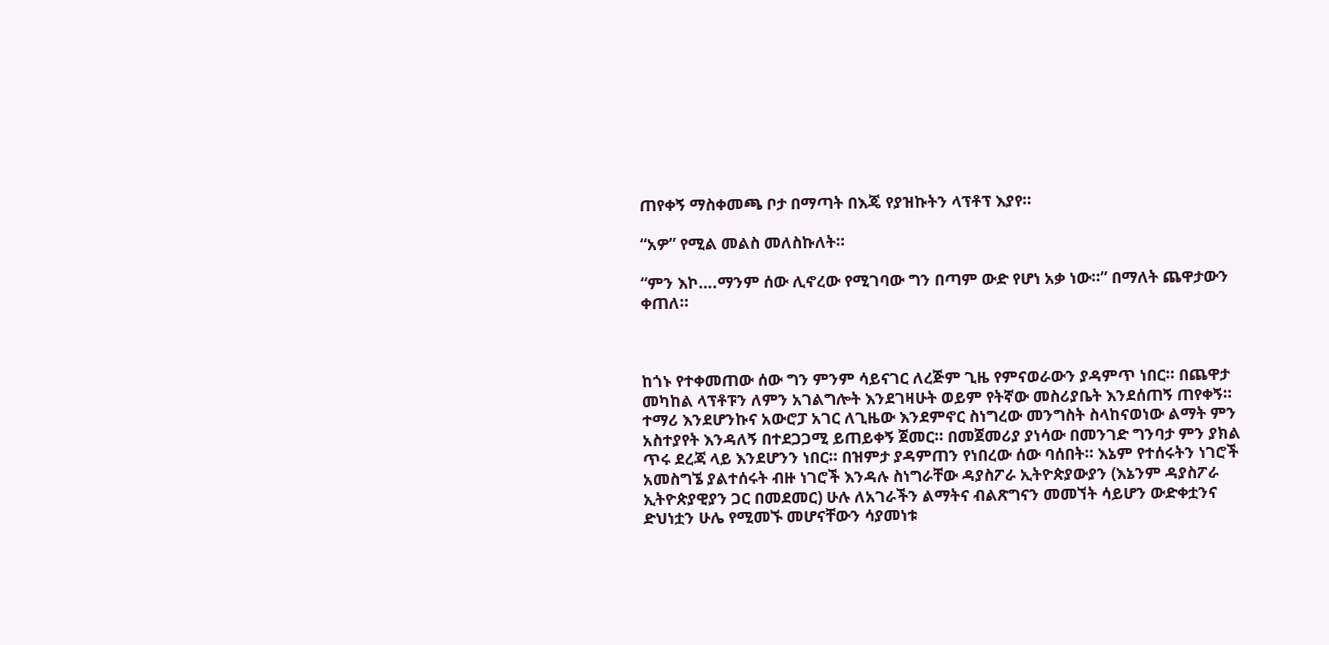ጠየቀኝ ማስቀመጫ ቦታ በማጣት በእጄ የያዝኩትን ላፕቶፕ እያየ።

“አዎ” የሚል መልስ መለስኩለት።

“ምን እኮ….ማንም ሰው ሊኖረው የሚገባው ግን በጣም ውድ የሆነ አቃ ነው።” በማለት ጨዋታውን ቀጠለ።



ከጎኑ የተቀመጠው ሰው ግን ምንም ሳይናገር ለረጅም ጊዜ የምናወራውን ያዳምጥ ነበር። በጨዋታ መካከል ላፕቶፑን ለምን አገልግሎት እንደገዛሁት ወይም የትኛው መስሪያቤት እንደሰጠኝ ጠየቀኝ። ተማሪ እንደሆንኩና አውሮፓ አገር ለጊዜው እንደምኖር ስነግረው መንግስት ስላከናወነው ልማት ምን አስተያየት እንዳለኝ በተደጋጋሚ ይጠይቀኝ ጀመር። በመጀመሪያ ያነሳው በመንገድ ግንባታ ምን ያክል ጥሩ ደረጃ ላይ እንደሆንን ነበር። በዝምታ ያዳምጠን የነበረው ሰው ባሰበት። እኔም የተሰሩትን ነገሮች አመስግኜ ያልተሰሩት ብዙ ነገሮች እንዳሉ ስነግራቸው ዳያስፖራ ኢትዮጵያውያን (እኔንም ዳያስፖራ ኢትዮጵያዊያን ጋር በመደመር) ሁሉ ለአገራችን ልማትና ብልጽግናን መመኘት ሳይሆን ውድቀቷንና ድህነቷን ሁሌ የሚመኙ መሆናቸውን ሳያመነቱ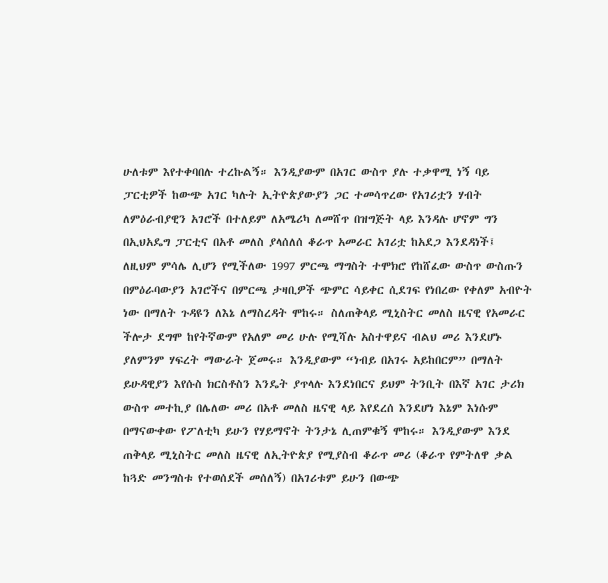ሁለቱም እየተቀባበሉ ተረኩልኝ። እንዲያውም በአገር ውስጥ ያሉ ተቃዋሚ ነኝ ባይ ፓርቲዎች ከውጭ አገር ካሉት ኢትዮጵያውያን ጋር ተመሳጥረው የአገሪቷን ሃብት ለምዕራብያዊን አገሮች በተለይም ለአሜሪካ ለመሸጥ በዝግጅት ላይ እንዳሉ ሆኖም ግን በኢህአዴግ ፓርቲና በአቶ መለስ ያላሰለሰ ቆራጥ አመራር አገሪቷ ከአደጋ እንደዳነች፤ ለዚህም ምሳሌ ሊሆን የሚችለው 1997 ምርጫ ማግስት ተሞክሮ የከሸፈው ውስጥ ውስጡን በምዕራባውያን አገሮችና በምርጫ ታዛቢዎች ጭምር ሳይቀር ሲደገፍ የነበረው የቀለም አብዮት ነው በማለት ጉዳዩን ለእኔ ለማስረዳት ሞከሩ። ስለጠቅላይ ሚኒስትር መለስ ዜናዊ የአመራር ችሎታ ደግሞ ከየትኛውም የአለም መሪ ሁሉ የሚሻሉ አስተዋይና ብልህ መሪ እንደሆኑ ያለምንም ሃፍረት ማውራት ጀመሩ። እንዲያውም “ነብይ በአገሩ አይከበርም” በማለት ይሁዳዊያን እየሱስ ክርስቶስን እንዴት ያጥላሉ እንደነበርና ይህም ትንቢት በእኛ አገር ታሪክ ውስጥ መተኪያ በሌለው መሪ በአቶ መለስ ዜናዊ ላይ እየደረሰ እንደሆነ እኔም እነሱም በማናውቀው የፖለቲካ ይሁን የሃይማኖት ትንታኔ ሊጠምቁኝ ሞከሩ። እንዲያውም እንደ ጠቅላይ ሚኒስትር መለስ ዜናዊ ለኢትዮጵያ የሚያስብ ቆራጥ መሪ (ቆራጥ የምትለዋ ቃል ከጓድ መንግስቱ የተወሰደች መሰለኝ) በአገሪቱም ይሁን በውጭ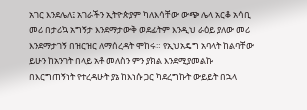አገር እንደሌለ፤ አገራችን ኢትዮጵያም ካለእሳቸው ውጭ ሌላ አርቆ አሳቢ መሪ በታሪኳ አግኝታ እንደማታውቅ ወደፊትም እንዲህ ራዕይ ያለው መሪ እንደማታገኝ በዝርዝር ለማሰረዳት ሞከሩ። የኢህአዴግ አባላት ከልባቸው ይሁን ከአንገት በላይ አቶ መለስን ምን ያክል እንደሚያመልኩ በእርግጠኝነት የተረዳሁት ያኔ ከእነሱ ጋር ካደረግኩት ውይይት በኋላ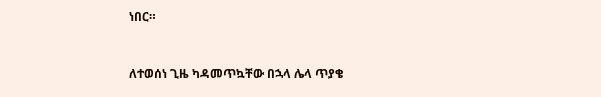ነበር።



ለተወሰነ ጊዜ ካዳመጥኳቸው በኋላ ሌላ ጥያቄ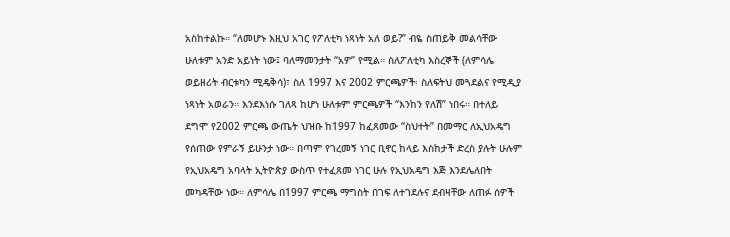አስከተልኩ። “ለመሆኑ እዚህ አገር የፖለቲካ ነጻነት አለ ወይ?” ብዬ ስጠይቅ መልሳቸው ሁለቱም አንድ አይነት ነው፤ ባለማመንታት “አዎ” የሚል። ስለፖለቲካ እስረኞች (ለምሳሌ ወይዘሪት ብርቱካን ሚዴቅሳ)፣ ስለ 1997 እና 2002 ምርጫዎች፡ ስለፍትህ መጓደልና የሚዲያ ነጻነት አወራን። እንደእነሱ ገለጻ ከሆነ ሁለቱም ምርጫዎች “እንከን የለሽ” ነበሩ። በተለይ ደግሞ የ2002 ምርጫ ውጤት ህዝቡ ከ1997 ከፈጸመው “ስህተት” በመማር ለኢህአዴግ የሰጠው የምራኝ ይሁንታ ነው። በጣም የገረመኝ ነገር ቢኖር ከላይ እስከታች ድረስ ያሉት ሁሉም የኢህአዴግ አባላት ኢትዮጵያ ውስጥ የተፈጸመ ነገር ሁሉ የኢህአዴግ እጅ እንደሌለበት መካዳቸው ነው። ለምሳሌ በ1997 ምርጫ ማግስት በገፍ ለተገደሉና ደብዛቸው ለጠፉ ሰዎች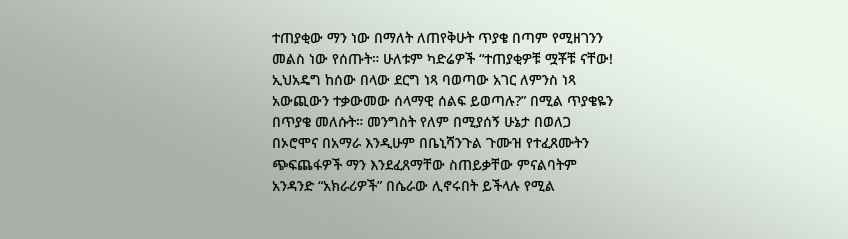ተጠያቂው ማን ነው በማለት ለጠየቅሁት ጥያቄ በጣም የሚዘገንን መልስ ነው የሰጡት። ሁለቱም ካድሬዎች “ተጠያቂዎቹ ሟቾቹ ናቸው! ኢህአዴግ ከሰው በላው ደርግ ነጻ ባወጣው አገር ለምንስ ነጻ አውጪውን ተቃውመው ሰላማዊ ሰልፍ ይወጣሉ?” በሚል ጥያቄዬን በጥያቄ መለሱት። መንግስት የለም በሚያሰኝ ሁኔታ በወለጋ በኦሮሞና በአማራ እንዲሁም በቤኒሻንጉል ጉሙዝ የተፈጸሙትን ጭፍጨፋዎች ማን እንደፈጸማቸው ስጠይቃቸው ምናልባትም አንዳንድ “አክራሪዎች” በሴራው ሊኖሩበት ይችላሉ የሚል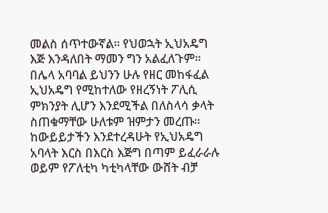መልስ ሰጥተውኛል። የህወኋት ኢህአዴግ እጅ እንዳለበት ማመን ግን አልፈለጉም። በሌላ አባባል ይህንን ሁሉ የዘር መከፋፈል ኢህአዴግ የሚከተለው የዘረኝነት ፖሊሲ ምክንያት ሊሆን እንደሚችል በለስላሳ ቃላት ስጠቁማቸው ሁለቱም ዝምታን መረጡ። ከውይይታችን እንደተረዳሁት የኢህአዴግ አባላት እርስ በእርስ እጅግ በጣም ይፈራራሉ ወይም የፖለቲካ ካቲካላቸው ውሸት ብቻ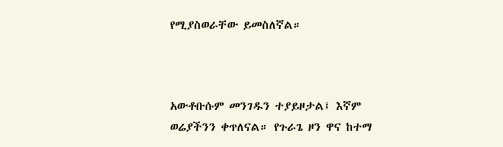የሚያስወራቸው ይመስለኛል።



አውቶቡሱም መንገዱን ተያይዞታል፤ እኛም ወሬያችንን ቀጥለናል። የጉራጌ ዞን ዋና ከተማ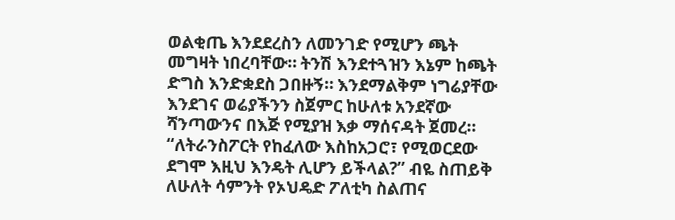ወልቂጤ እንደደረስን ለመንገድ የሚሆን ጫት መግዛት ነበረባቸው። ትንሽ እንደተጓዝን እኔም ከጫት ድግስ እንድቋደስ ጋበዙኝ። እንደማልቅም ነግሬያቸው እንደገና ወሬያችንን ስጀምር ከሁለቱ አንደኛው ሻንጣውንና በእጅ የሚያዝ እቃ ማሰናዳት ጀመረ። “ለትራንስፖርት የከፈለው እስከአጋሮ፣ የሚወርደው ደግሞ እዚህ እንዴት ሊሆን ይችላል?” ብዬ ስጠይቅ ለሁለት ሳምንት የኦህዴድ ፖለቲካ ስልጠና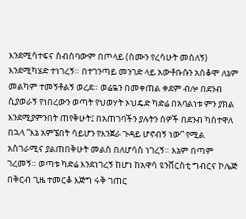እንደሚሳተፍና ስብሰባውም በጦላይ (ስሙን የረሳሁት መሰለኝ) እንደሚካሄድ ተነገረኝ። በተገንጣይ መንገድ ላይ አውቶቡሱን አሰቆሞ ለኔም መልካም ተመኝቶልኝ ወረደ። ወሬዬን በመቀጠል ቀደም ብሎ በደንብ ሲያወራኝ የነበረውን ወጣት የህወሃት ኦህዴድ ካድሬ በአባልነቱ ምን ያክል እንደሚያምንበት ጠየቅሁት፤ በአጠገባችን ያሉትን ሰዎች በደንብ ካስተዋለ በኋላ “እኔ አምኜበት ሳይሆን የእንጀራ ጉዳይ ሆኖብኝ ነው” የሚል አስገራሚና ያልጠበቅሁት መልስ በለሆሳስ ነገረኝ። እኔም በጣም ገረመኝ። ወጣቱ ካድሬ እንደነገረኝ ከሆነ ከአዋሳ ዩንቨርስቲ ግብርና ኮሌጅ በቅርብ ጊዜ ተመርቆ እጅግ ሩቅ ገጠር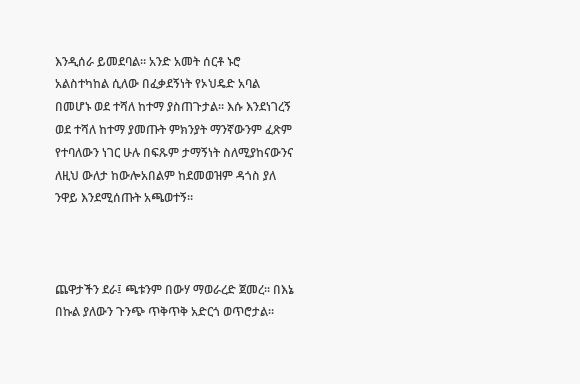እንዲሰራ ይመደባል። አንድ አመት ሰርቶ ኑሮ አልስተካከል ሲለው በፈቃደኝነት የኦህዴድ አባል በመሆኑ ወደ ተሻለ ከተማ ያስጠጉታል። እሱ እንደነገረኝ ወደ ተሻለ ከተማ ያመጡት ምክንያት ማንኛውንም ፈጽም የተባለውን ነገር ሁሉ በፍጹም ታማኝነት ስለሚያከናውንና ለዚህ ውለታ ከውሎአበልም ከደመወዝም ዳጎስ ያለ ንዋይ እንደሚሰጡት አጫወተኝ።



ጨዋታችን ደራ፤ ጫቱንም በውሃ ማወራረድ ጀመረ። በእኔ በኩል ያለውን ጉንጭ ጥቅጥቅ አድርጎ ወጥሮታል።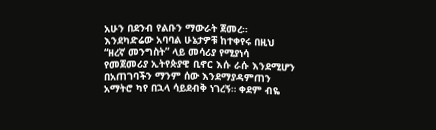አሁን በደንብ የልቡን ማውራት ጀመረ። እንደካድሬው አባባል ሁኔታዎቹ ከተቀየሩ በዚህ “ዘረኛ መንግስት” ላይ መሳሪያ የሚያነሳ የመጀመሪያ ኢትየጵያዊ ቢኖር እሱ ራሱ እንደሚሆን በአጠገባችን ማንም ሰው እንደማያዳምጠን አማትሮ ካየ በኋላ ሳይደብቅ ነገረኝ። ቀደም ብዬ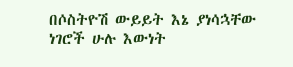በሶስትዮሽ ውይይት እኔ ያነሳኋቸው ነገሮች ሁሉ እውነት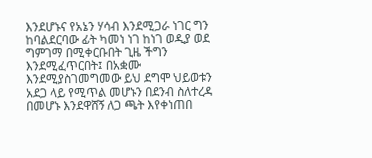እንደሆኑና የአኔን ሃሳብ እንደሚጋራ ነገር ግን ከባልደርባው ፊት ካመነ ነገ ከነገ ወዲያ ወደ ግምገማ በሚቀርቡበት ጊዜ ችግን እንደሚፈጥርበት፤ በአቋሙ እንደሚያስገመግመው ይህ ደግሞ ህይወቱን አደጋ ላይ የሚጥል መሆኑን በደንብ ስለተረዳ በመሆኑ እንደዋሸኝ ለጋ ጫት እየቀነጠበ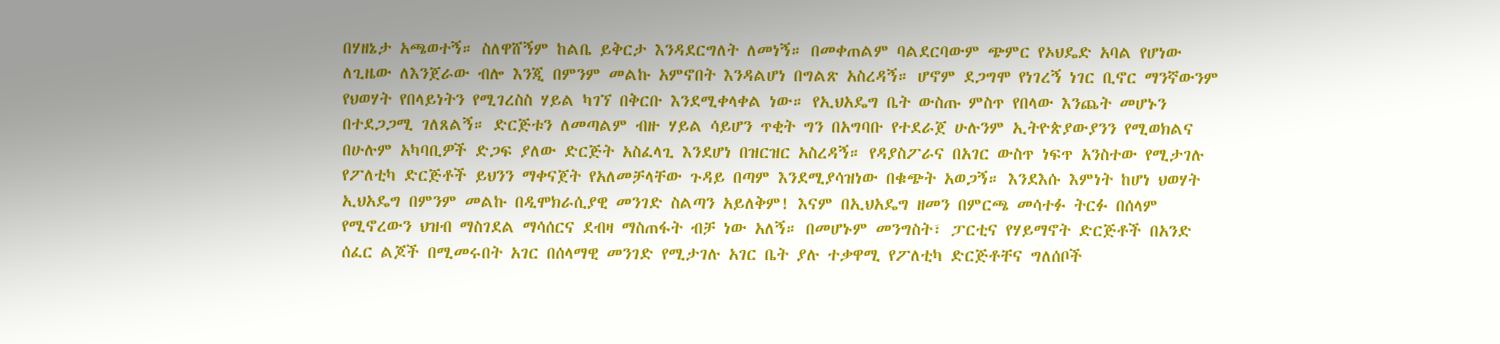በሃዘኔታ አጫወተኝ። ስለዋሸኝም ከልቤ ይቅርታ እንዳደርግለት ለመነኝ። በመቀጠልም ባልደርባውም ጭምር የኦህዴድ አባል የሆነው ለጊዜው ለእንጀራው ብሎ እንጂ በምንም መልኩ አምኖበት እንዳልሆነ በግልጽ አስረዳኝ። ሆኖም ደጋግሞ የነገረኝ ነገር ቢኖር ማንኛውንም የህወሃት የበላይነትን የሚገረስስ ሃይል ካገኘ በቅርቡ እንደሚቀላቀል ነው። የኢህአዴግ ቤት ውስጡ ምስጥ የበላው እንጨት መሆኑን በተደጋጋሚ ገለጸልኝ። ድርጅቱን ለመጣልም ብዙ ሃይል ሳይሆን ጥቂት ግን በአግባቡ የተደራጀ ሁሉንም ኢትዮጵያውያንን የሚወክልና በሁሉም አካባቢዎች ድጋፍ ያለው ድርጅት አስፈላጊ እንደሆነ በዝርዝር አስረዳኝ። የዳያስፖራና በአገር ውስጥ ነፍጥ አንስተው የሚታገሉ የፖለቲካ ድርጅቶች ይህንን ማቀናጀት የአለመቻላቸው ጉዳይ በጣም እንደሚያሳዝነው በቁጭት አወጋኝ። እንደእሱ እምነት ከሆነ ህወሃት ኢህአዴግ በምንም መልኩ በዲሞክራሲያዊ መንገድ ስልጣን አይለቅም! እናም በኢህአዴግ ዘመን በምርጫ መሳተፉ ትርፉ በሰላም የሚኖረውን ህዝብ ማስገደል ማሳሰርና ደብዛ ማስጠፋት ብቻ ነው አለኝ። በመሆኑም መንግስት፣ ፓርቲና የሃይማኖት ድርጅቶች በአንድ ሰፈር ልጆች በሚመሩበት አገር በሰላማዊ መንገድ የሚታገሉ አገር ቤት ያሉ ተቃዋሚ የፖለቲካ ድርጅቶቸና ግለሰቦች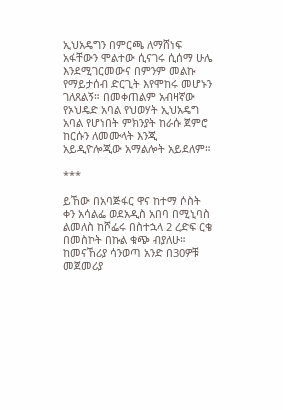ኢህአዴግን በምርጫ ለማሸነፍ አፋቸውን ሞልተው ሲናገሩ ሲሰማ ሁሌ እንደሚገርመውና በምንም መልኩ የማይታሰብ ድርጊት እየሞከሩ መሆኑን ገለጸልኝ። በመቀጠልም አብዛኛው የኦህዴድ አባል የህወሃት ኢህአዴግ አባል የሆነበት ምክንያት ከራሱ ጀምሮ ከርሱን ለመሙላት እንጂ አይዲዮሎጂው አማልሎት አይደለም።

***

ይኸው በአባጅፋር ዋና ከተማ ሶስት ቀን አሳልፌ ወደአዲስ አበባ በሚኒባስ ልመለስ ከሾፌሩ በስተኋላ 2 ረድፍ ርቄ በመስኮት በኩል ቁጭ ብያለሁ። ከመናኸሪያ ሳንወጣ አንድ በ30ዎቹ መጀመሪያ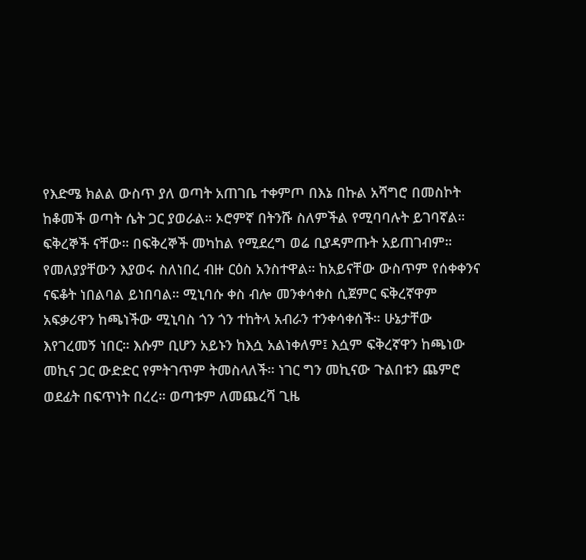የእድሜ ክልል ውስጥ ያለ ወጣት አጠገቤ ተቀምጦ በእኔ በኩል አሻግሮ በመስኮት ከቆመች ወጣት ሴት ጋር ያወራል። ኦሮምኛ በትንሹ ስለምችል የሚባባሉት ይገባኛል። ፍቅረኞች ናቸው። በፍቅረኞች መካከል የሚደረግ ወሬ ቢያዳምጡት አይጠገብም። የመለያያቸውን እያወሩ ስለነበረ ብዙ ርዕስ አንስተዋል። ከአይናቸው ውስጥም የሰቀቀንና ናፍቆት ነበልባል ይነበባል። ሚኒባሱ ቀስ ብሎ መንቀሳቀስ ሲጀምር ፍቅረኛዋም አፍቃሪዋን ከጫነችው ሚኒባስ ጎን ጎን ተከትላ አብራን ተንቀሳቀሰች። ሁኔታቸው እየገረመኝ ነበር። እሱም ቢሆን አይኑን ከእሷ አልነቀለም፤ እሷም ፍቅረኛዋን ከጫነው መኪና ጋር ውድድር የምትገጥም ትመስላለች። ነገር ግን መኪናው ጉልበቱን ጨምሮ ወደፊት በፍጥነት በረረ። ወጣቱም ለመጨረሻ ጊዜ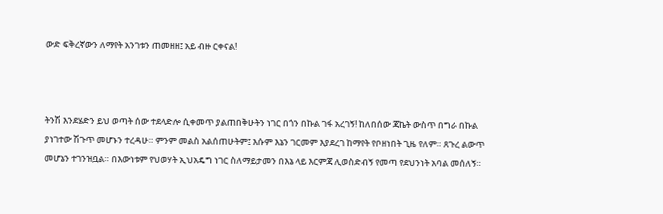ውድ ፍቅረኛውን ለማየት አንገቱን ጠመዘዘ፤ አይ ብዙ ርቀናል!



ትንሽ እንደሄድን ይህ ወጣት ሰው ተደላድሎ ሲቀመጥ ያልጠበቅሁትን ነገር በጎን በኩል ገፋ አረገኝ! ከለበሰው ጃኬት ውስጥ በግራ በኩል ያነገተው ሽጉጥ መሆኑን ተረዳሁ። ምንም መልስ አልሰጠሁትም፤ እሱም እኔን ገርመም እያደረገ ከማየት የቦዘነበት ጊዜ የለም። ጸጉረ ልውጥ መሆኔን ተገንዝቧል። በእውነቱም የህወሃት ኢህአዴግ ነገር ስለማይታመን በእኔ ላይ እርምጃ ሊወስድብኝ የመጣ የደህንነት አባል መሰለኝ።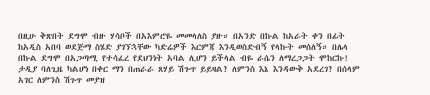በዚሁ ቅጽበት ደግሞ ብዙ ሃሳቦች በአእምሮዬ መመላለስ ያዙ። በአንድ በኩል ከአራት ቀን በፊት ከአዲስ አበባ ወደጅማ ስሄድ ያገኘኋቸው ካድሬዎች እርምጃ እንዲወስድብኝ የላኩት መሰለኝ። በሌላ በኩል ደግሞ በአጋጣሚ የተሳፈረ የደህንነት አባል ሊሆን ይችላል ብዬ ራሴን ለማረጋጋት ሞከርኩ! ታዲያ ባለጊዜ ካልሆነ በቀር ማን በጠራራ ጸሃይ ሽጉጥ ይይዛል? ለምንስ እኔ እንዳውቅ አደረገ? በሰላም አገር ለምንስ ሽጉጥ መያዝ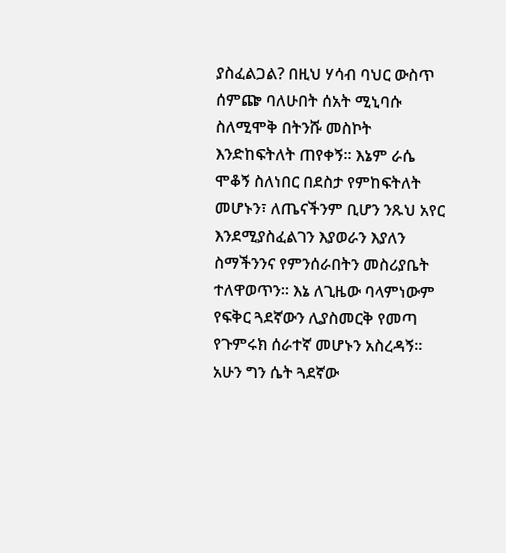ያስፈልጋል? በዚህ ሃሳብ ባህር ውስጥ ሰምጬ ባለሁበት ሰአት ሚኒባሱ ስለሚሞቅ በትንሹ መስኮት እንድከፍትለት ጠየቀኝ። እኔም ራሴ ሞቆኝ ስለነበር በደስታ የምከፍትለት መሆኑን፣ ለጤናችንም ቢሆን ንጹህ አየር እንደሚያስፈልገን እያወራን እያለን ስማችንንና የምንሰራበትን መስሪያቤት ተለዋወጥን። እኔ ለጊዜው ባላምነውም የፍቅር ጓደኛውን ሊያስመርቅ የመጣ የጉምሩክ ሰራተኛ መሆኑን አስረዳኝ። አሁን ግን ሴት ጓደኛው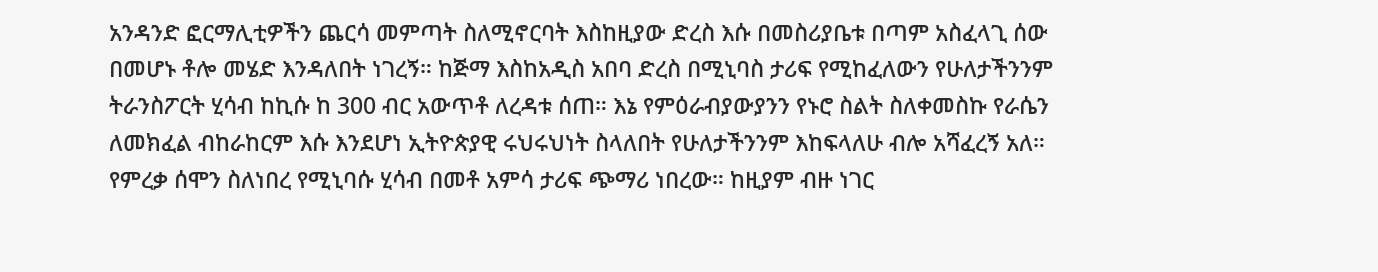አንዳንድ ፎርማሊቲዎችን ጨርሳ መምጣት ስለሚኖርባት እስከዚያው ድረስ እሱ በመስሪያቤቱ በጣም አስፈላጊ ሰው በመሆኑ ቶሎ መሄድ እንዳለበት ነገረኝ። ከጅማ እስከአዲስ አበባ ድረስ በሚኒባስ ታሪፍ የሚከፈለውን የሁለታችንንም ትራንስፖርት ሂሳብ ከኪሱ ከ 300 ብር አውጥቶ ለረዳቱ ሰጠ። እኔ የምዕራብያውያንን የኑሮ ስልት ስለቀመስኩ የራሴን ለመክፈል ብከራከርም እሱ እንደሆነ ኢትዮጵያዊ ሩህሩህነት ስላለበት የሁለታችንንም እከፍላለሁ ብሎ አሻፈረኝ አለ። የምረቃ ሰሞን ስለነበረ የሚኒባሱ ሂሳብ በመቶ አምሳ ታሪፍ ጭማሪ ነበረው። ከዚያም ብዙ ነገር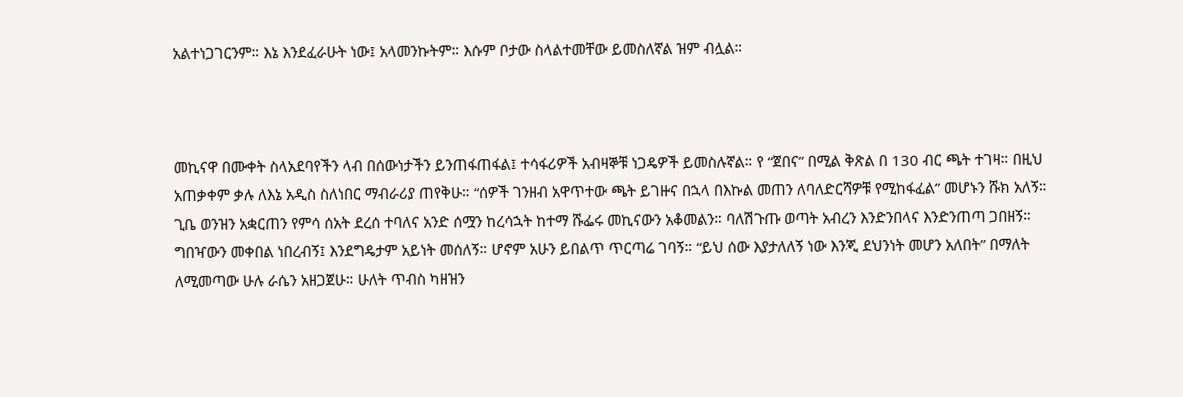አልተነጋገርንም። እኔ እንደፈራሁት ነው፤ አላመንኩትም። እሱም ቦታው ስላልተመቸው ይመስለኛል ዝም ብሏል።



መኪናዋ በሙቀት ስላአደባየችን ላብ በሰውነታችን ይንጠፋጠፋል፤ ተሳፋሪዎች አብዛኞቹ ነጋዴዎች ይመስሉኛል። የ “ጀበና” በሚል ቅጽል በ 130 ብር ጫት ተገዛ። በዚህ አጠቃቀም ቃሉ ለእኔ አዲስ ስለነበር ማብራሪያ ጠየቅሁ። “ሰዎች ገንዘብ አዋጥተው ጫት ይገዙና በኋላ በእኩል መጠን ለባለድርሻዎቹ የሚከፋፈል” መሆኑን ሹክ አለኝ። ጊቤ ወንዝን አቋርጠን የምሳ ሰአት ደረሰ ተባለና አንድ ሰሟን ከረሳኋት ከተማ ሹፌሩ መኪናውን አቆመልን። ባለሽጉጡ ወጣት አብረን እንድንበላና እንድንጠጣ ጋበዘኝ። ግበዣውን መቀበል ነበረብኝ፤ እንደግዴታም አይነት መሰለኝ። ሆኖም አሁን ይበልጥ ጥርጣሬ ገባኝ። “ይህ ሰው እያታለለኝ ነው እንጂ ደህንነት መሆን አለበት” በማለት ለሚመጣው ሁሉ ራሴን አዘጋጀሁ። ሁለት ጥብስ ካዘዝን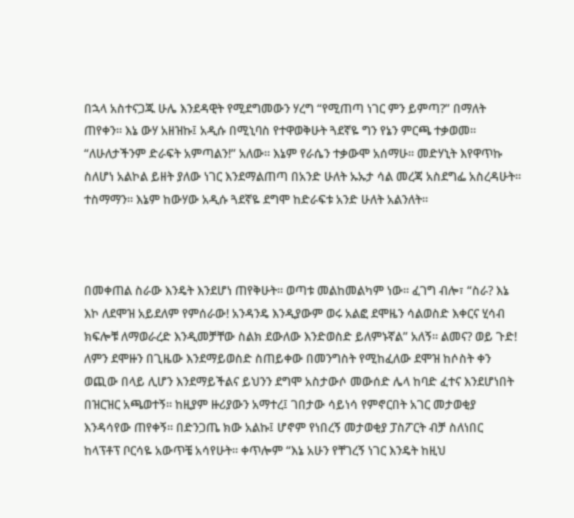በኋላ አስተናጋጁ ሁሌ እንደዳዊት የሚደግመውን ሃረግ “የሚጠጣ ነገር ምን ይምጣ?” በማለት ጠየቀን። እኔ ውሃ አዘዝኩ፤ አዲሱ በሚኒባስ የተዋወቅሁት ጓደኛዬ ግን የኔን ምርጫ ተቃወመ። “ለሁለታችንም ድራፍት አምጣልን!” አለው። እኔም የራሴን ተቃውሞ አሰማሁ። መድሃኒት እየዋጥኩ ስለሆነ አልኮል ይዘት ያለው ነገር እንደማልጠጣ በአንድ ሁለት ኡኡታ ሳል መረጃ አስደግፌ አስረዳሁት። ተስማማን። እኔም ከውሃው አዲሱ ጓደኛዬ ደግሞ ከድራፍቱ አንድ ሁለት አልንለት።



በመቀጠል ስራው እንዴት እንደሆነ ጠየቅሁት። ወጣቱ መልከመልካም ነው። ፈገግ ብሎ፣ “ስራ? እኔ እኮ ለደሞዝ አይደለም የምሰራው! አንዳንዴ እንዲያውም ወሩ አልፎ ደሞዜን ሳልወስድ እቀርና ሂሳብ ክፍሎቹ ለማወራረድ እንዲመቻቸው ስልክ ደውለው እንድወስድ ይለምኑኛል” አለኝ። ልመና? ወይ ጉድ! ለምን ደሞዙን በጊዜው እንደማይወስድ ስጠይቀው በመንግስት የሚከፈለው ደሞዝ ከሶስት ቀን ወጪው በላይ ሊሆን እንደማይችልና ይህንን ደግሞ አስታውሶ መውሰድ ሌላ ከባድ ፈተና እንደሆነበት በዝርዝር አጫወተኝ። ከዚያም ዙሪያውን አማተረ፤ ገበታው ሳይነሳ የምኖርበት አገር መታወቂያ እንዳሳየው ጠየቀኝ። በድንጋጤ ክው አልኩ፤ ሆኖም የነበረኝ መታወቂያ ፓስፖርት ብቻ ስለነበር ከላፕቶፕ ቦርሳዬ አውጥቼ አሳየሁት። ቀጥሎም “እኔ አሁን የቸገረኝ ነገር እንዴት ከዚህ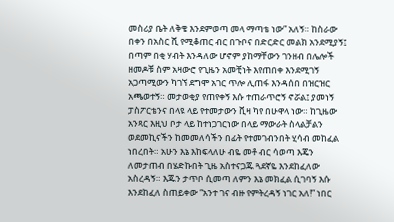መስሪያ ቤት ለቅቄ እንደምወጣ መላ ማጣቴ ነው” አለኝ። ከስራው በቀን በአስር ሺ የሚቆጠር ብር በጉቦና በድርድር መልክ አንደሚያኝ፤ በጣም በቂ ሃብት እንዳለው ሆኖም ያከማቸውን ገንዘብ በሌሎች ዘመዶቹ ስም አዛውሮ የጊዜን አመቺነት እየጠበቀ እንደሚገኝ አጋጣሚውን ካገኘ ደግሞ አገር ጥሎ ሊጠፋ እንዳሰበ በዝርዝር አጫወተኝ። መታወቂያ የጠየቀኝ እሱ ተጠራጥሮኝ ኖሯል፤ ያመነኝ ፓስፖርቴንና በላዩ ላይ የተመታውን ቪዛ ካየ በሁዋላ ነው። ከጊዜው አንጻር እዚህ ቦታ ላይ ከተነጋገርነው በላይ ማውራት ስላልቻልን ወደመኪናችን ከመመለሳችን በፊት የተመገብንበት ሂሳብ መከፈል ነበረበት። አሁን እኔ እከፍላለሁ ብዬ መቶ ብር ሳወጣ እጄን ለመታጠብ በሄድኩበት ጊዜ አስተናጋጁ ጓደኛዬ እንደከፈለው አስረዳኝ። እጁን ታጥቦ ሲመጣ ለምን እኔ መክፈል ሲገባኝ እሱ እንደከፈለ ስጠይቀው “አንተ ገና ብዙ የምትረዳኝ ነገር አለ!” ነበር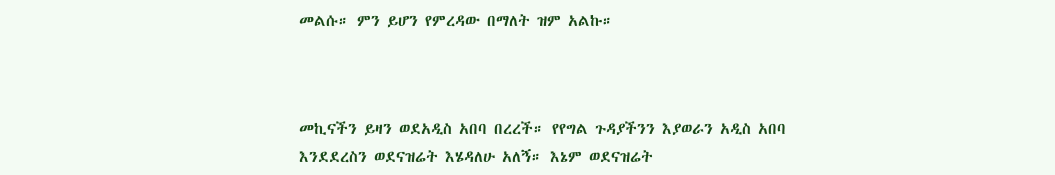መልሱ። ምን ይሆን የምረዳው በማለት ዝም አልኩ።



መኪናችን ይዛን ወደአዲስ አበባ በረረች። የየግል ጉዳያችንን እያወራን አዲስ አበባ እንደደረስን ወደናዝሬት እሄዳለሁ አለኝ። እኔም ወደናዝሬት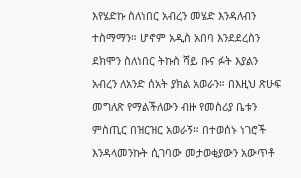እየሄድኩ ስለነበር አብረን መሄድ እንዳለብን ተስማማን። ሆኖም አዲስ አበባ እንደደረስን ደክሞን ስለነበር ትኩስ ሻይ ቡና ፉት እያልን አብረን ለአንድ ሰአት ያክል አወራን። በእዚህ ጽሁፍ መግለጽ የማልችለውን ብዙ የመስሪያ ቤቱን ምስጢር በዝርዝር አወራኝ። በተወሰኑ ነገሮች እንዳላመንኩት ሲገባው መታወቂያውን አውጥቶ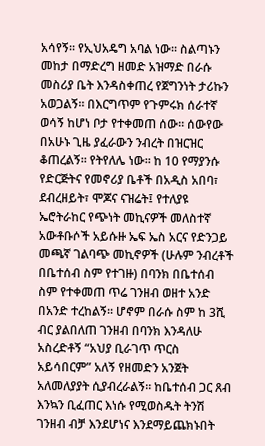አሳየኝ። የኢህአዴግ አባል ነው። ስልጣኑን መከታ በማድረግ ዘመድ አዝማድ በራሱ መስሪያ ቤት እንዳስቀጠረ የጀግንነት ታሪኩን አወጋልኝ። በእርግጥም የጉምሩክ ሰራተኛ ወሳኝ ከሆነ ቦታ የተቀመጠ ሰው። ሰውየው በአሁኑ ጊዜ ያፈራውን ንብረት በዝርዝር ቆጠረልኝ። የትየለሌ ነው። ከ 10 የማያንሱ የድርጅትና የመኖሪያ ቤቶች በአዲስ አበባ፣ ደብረዘይት፣ ሞጆና ናዝሬት፤ የተለያዩ ኤሮትራከር የጭነት መኪናዎች መለስተኛ አውቶቡሶች አይሱዙ ኤፍ ኤስ አርና የድንጋይ መጫኛ ገልባጭ መኪኖዎች (ሁሉም ንብረቶች በቤተሰብ ስም የተገዙ) በባንክ በቤተሰብ ስም የተቀመጠ ጥሬ ገንዘብ ወዘተ አንድ በአንድ ተረከልኝ። ሆኖም በራሱ ስም ከ 3ሺ ብር ያልበለጠ ገንዘብ በባንክ እንዳለሁ አስረድቶኝ “አህያ ቢራገጥ ጥርስ አይሳበርም” አለኝ የዘመድን አንጀት አለመለያያት ሲያብረራልኝ። ከቤተሰብ ጋር ጸብ እንኳን ቢፈጠር እነሱ የሚወስዱት ትንሽ ገንዘብ ብቻ እንደሆነና እንደማይጨክኑበት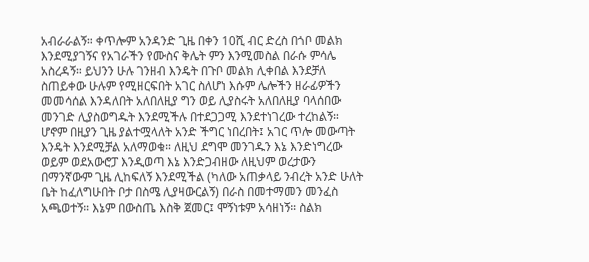አብራራልኝ። ቀጥሎም አንዳንድ ጊዜ በቀን 10ሺ ብር ድረስ በጎቦ መልክ እንደሚያገኝና የአገራችን የሙስና ቅሌት ምን እንሚመስል በራሱ ምሳሌ አስረዳኝ። ይህንን ሁሉ ገንዘብ እንዴት በጉቦ መልክ ሊቀበል እንደቻለ ስጠይቀው ሁሉም የሚዘርፍበት አገር ስለሆነ እሱም ሌሎችን ዘራፊዎችን መመሳሰል እንዳለበት አለበለዚያ ግን ወይ ሊያስሩት አለበለዚያ ባላሰበው መንገድ ሊያስወግዱት እንደሚችሉ በተደጋጋሚ እንደተነገረው ተረከልኝ። ሆኖም በዚያን ጊዜ ያልተሟላለት አንድ ችግር ነበረበት፤ አገር ጥሎ መውጣት እንዴት እንደሚቻል አለማወቁ። ለዚህ ደግሞ መንገዱን እኔ እንድነግረው ወይም ወደአውሮፓ እንዲወጣ እኔ እንድጋብዘው ለዚህም ወረታውን በማንኛውም ጊዜ ሊከፍለኝ እንደሚችል (ካለው አጠቃላይ ንብረት አንድ ሁለት ቤት ከፈለግሁበት ቦታ በስሜ ሊያዛውርልኝ) በራስ በመተማመን መንፈስ አጫወተኝ። እኔም በውስጤ እስቅ ጀመር፤ ሞኝነቱም አሳዘነኝ። ስልክ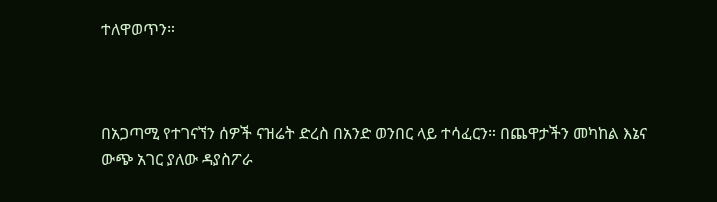ተለዋወጥን።



በአጋጣሚ የተገናኘን ሰዎች ናዝሬት ድረስ በአንድ ወንበር ላይ ተሳፈርን። በጨዋታችን መካከል እኔና ውጭ አገር ያለው ዳያስፖራ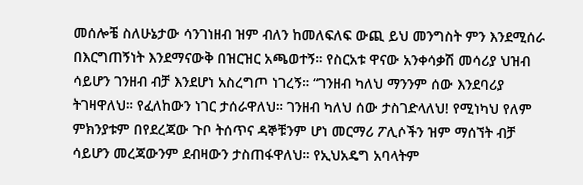መሰሎቼ ስለሁኔታው ሳንገነዘብ ዝም ብለን ከመለፍለፍ ውጪ ይህ መንግስት ምን እንደሚሰራ በእርግጠኝነት እንደማናውቅ በዝርዝር አጫወተኝ። የስርአቱ ዋናው አንቀሳቃሽ መሳሪያ ህዝብ ሳይሆን ገንዘብ ብቻ እንደሆነ አስረግጦ ነገረኝ። “ገንዘብ ካለህ ማንንም ሰው እንደባሪያ ትገዛዋለህ። የፈለከውን ነገር ታሰራዋለህ። ገንዘብ ካለህ ሰው ታስገድላለህ! የሚነካህ የለም ምክንያቱም በየደረጃው ጉቦ ትሰጥና ዳኞቹንም ሆነ መርማሪ ፖሊሶችን ዝም ማሰኘት ብቻ ሳይሆን መረጃውንም ደብዛውን ታስጠፋዋለህ። የኢህአዴግ አባላትም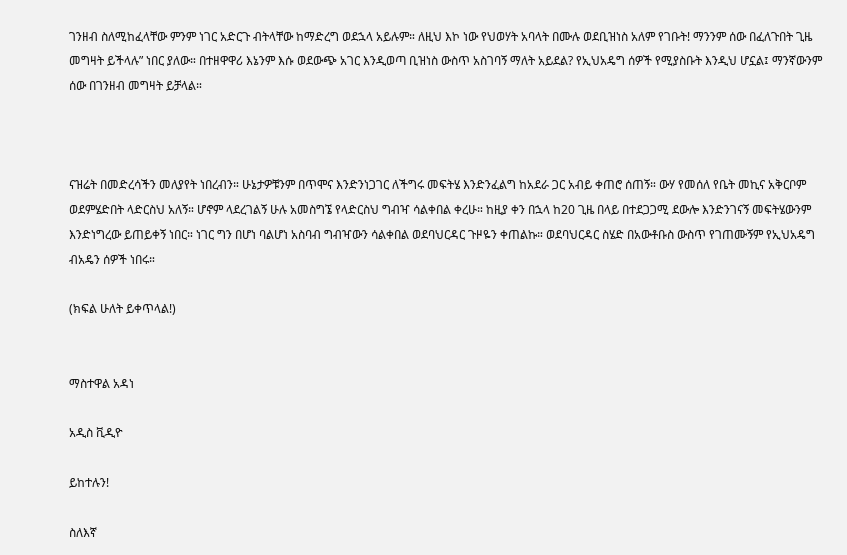ገንዘብ ስለሚከፈላቸው ምንም ነገር አድርጉ ብትላቸው ከማድረግ ወደኋላ አይሉም። ለዚህ እኮ ነው የህወሃት አባላት በሙሉ ወደቢዝነስ አለም የገቡት! ማንንም ሰው በፈለጉበት ጊዜ መግዛት ይችላሉ” ነበር ያለው። በተዘዋዋሪ እኔንም እሱ ወደውጭ አገር እንዲወጣ ቢዝነስ ውስጥ አስገባኝ ማለት አይደል? የኢህአዴግ ሰዎች የሚያስቡት እንዲህ ሆኗል፤ ማንኛውንም ሰው በገንዘብ መግዛት ይቻላል።



ናዝሬት በመድረሳችን መለያየት ነበረብን። ሁኔታዎቹንም በጥሞና እንድንነጋገር ለችግሩ መፍትሄ እንድንፈልግ ከአደራ ጋር አብይ ቀጠሮ ሰጠኝ። ውሃ የመሰለ የቤት መኪና አቅርቦም ወደምሄድበት ላድርስህ አለኝ። ሆኖም ላደረገልኝ ሁሉ አመስግኜ የላድርስህ ግብዣ ሳልቀበል ቀረሁ። ከዚያ ቀን በኋላ ከ20 ጊዜ በላይ በተደጋጋሚ ደውሎ እንድንገናኝ መፍትሄውንም እንድነግረው ይጠይቀኝ ነበር። ነገር ግን በሆነ ባልሆነ አስባብ ግብዣውን ሳልቀበል ወደባህርዳር ጉዞዬን ቀጠልኩ። ወደባህርዳር ስሄድ በአውቶቡስ ውስጥ የገጠሙኝም የኢህአዴግ ብአዴን ሰዎች ነበሩ።

(ክፍል ሁለት ይቀጥላል!)


ማስተዋል አዳነ

አዲስ ቪዲዮ

ይከተሉን!

ስለእኛ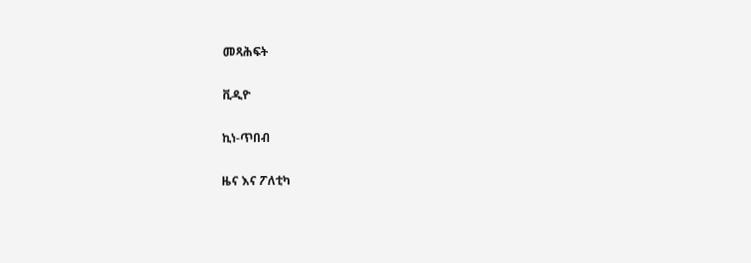መጻሕፍት

ቪዲዮ

ኪነ-ጥበብ

ዜና እና ፖለቲካ